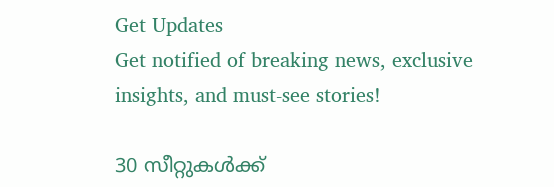Get Updates
Get notified of breaking news, exclusive insights, and must-see stories!

30 സീറ്റുകൾക്ക്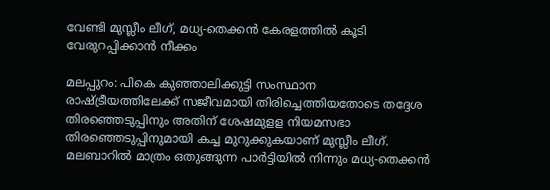വേണ്ടി മുസ്ലീം ലീഗ്, മധ്യ-തെക്കന്‍ കേരളത്തില്‍ കൂടി വേരുറപ്പിക്കാൻ നീക്കം

മലപ്പുറം: പികെ കുഞ്ഞാലിക്കുട്ടി സംസ്ഥാന രാഷ്ട്രീയത്തിലേക്ക് സജീവമായി തിരിച്ചെത്തിയതോടെ തദ്ദേശ തിരഞ്ഞെടുപ്പിനും അതിന് ശേഷമുളള നിയമസഭാ തിരഞ്ഞെടുപ്പിനുമായി കച്ച മുറുക്കുകയാണ് മുസ്ലീം ലീഗ്. മലബാറില്‍ മാത്രം ഒതുങ്ങുന്ന പാര്‍ട്ടിയില്‍ നിന്നും മധ്യ-തെക്കന്‍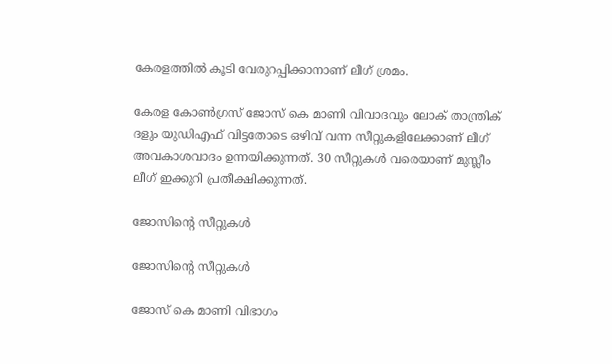കേരളത്തില്‍ കൂടി വേരുറപ്പിക്കാനാണ് ലീഗ് ശ്രമം.

കേരള കോണ്‍ഗ്രസ് ജോസ് കെ മാണി വിവാദവും ലോക് താന്ത്രിക് ദളും യുഡിഎഫ് വിട്ടതോടെ ഒഴിവ് വന്ന സീറ്റുകളിലേക്കാണ് ലീഗ് അവകാശവാദം ഉന്നയിക്കുന്നത്. 30 സീറ്റുകള്‍ വരെയാണ് മുസ്ലീം ലീഗ് ഇക്കുറി പ്രതീക്ഷിക്കുന്നത്.

ജോസിന്റെ സീറ്റുകൾ

ജോസിന്റെ സീറ്റുകൾ

ജോസ് കെ മാണി വിഭാഗം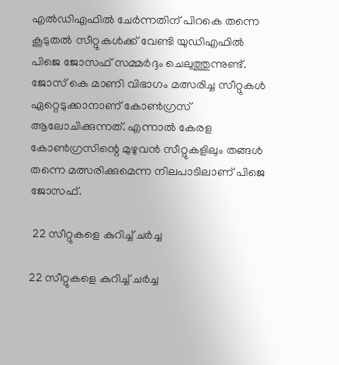എല്‍ഡിഎഫില്‍ ചേര്‍ന്നതിന് പിറകെ തന്നെ കൂടുതല്‍ സീറ്റുകള്‍ക്ക് വേണ്ടി യുഡിഎഫില്‍ പിജെ ജോസഫ് സമ്മര്‍ദ്ദം ചെലുത്തുന്നുണ്ട്. ജോസ് കെ മാണി വിഭാഗം മത്സരിച്ച സീറ്റുകള്‍ ഏറ്റെടുക്കാനാണ് കോണ്‍ഗ്രസ് ആലോചിക്കുന്നത്. എന്നാല്‍ കേരള കോണ്‍ഗ്രസിന്റെ മുഴുവന്‍ സീറ്റുകളിലും തങ്ങള്‍ തന്നെ മത്സരിക്കുമെന്ന നിലപാടിലാണ് പിജെ ജോസഫ്.

 22 സീറ്റുകളെ കുറിച്ച് ചർച്ച

22 സീറ്റുകളെ കുറിച്ച് ചർച്ച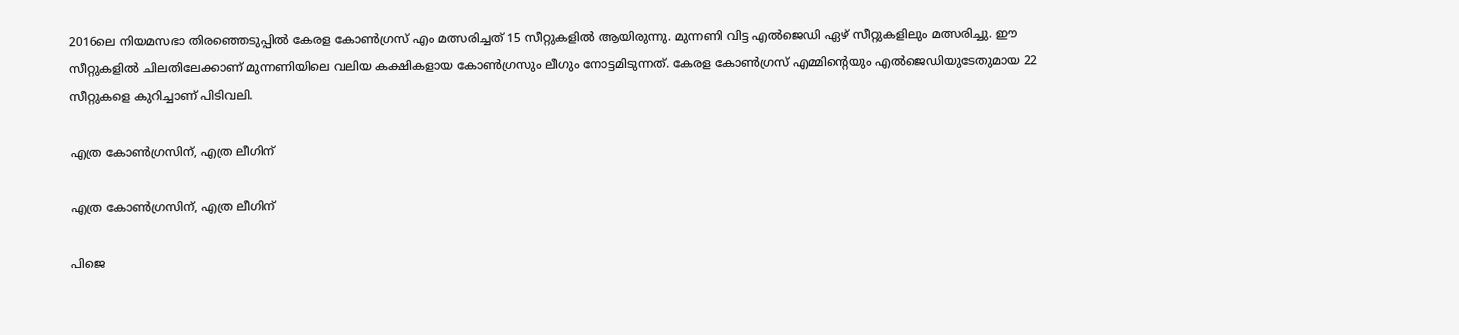2016ലെ നിയമസഭാ തിരഞ്ഞെടുപ്പില്‍ കേരള കോണ്‍ഗ്രസ് എം മത്സരിച്ചത് 15 സീറ്റുകളില്‍ ആയിരുന്നു. മുന്നണി വിട്ട എല്‍ജെഡി ഏഴ് സീറ്റുകളിലും മത്സരിച്ചു. ഈ സീറ്റുകളില്‍ ചിലതിലേക്കാണ് മുന്നണിയിലെ വലിയ കക്ഷികളായ കോണ്‍ഗ്രസും ലീഗും നോട്ടമിടുന്നത്. കേരള കോണ്‍ഗ്രസ് എമ്മിന്റെയും എല്‍ജെഡിയുടേതുമായ 22 സീറ്റുകളെ കുറിച്ചാണ് പിടിവലി.

എത്ര കോണ്‍ഗ്രസിന്, എത്ര ലീഗിന്

എത്ര കോണ്‍ഗ്രസിന്, എത്ര ലീഗിന്

പിജെ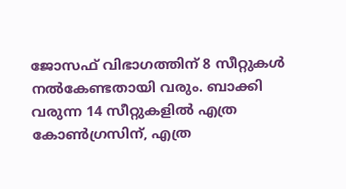ജോസഫ് വിഭാഗത്തിന് 8 സീറ്റുകള്‍ നല്‍കേണ്ടതായി വരും. ബാക്കി വരുന്ന 14 സീറ്റുകളില്‍ എത്ര കോണ്‍ഗ്രസിന്, എത്ര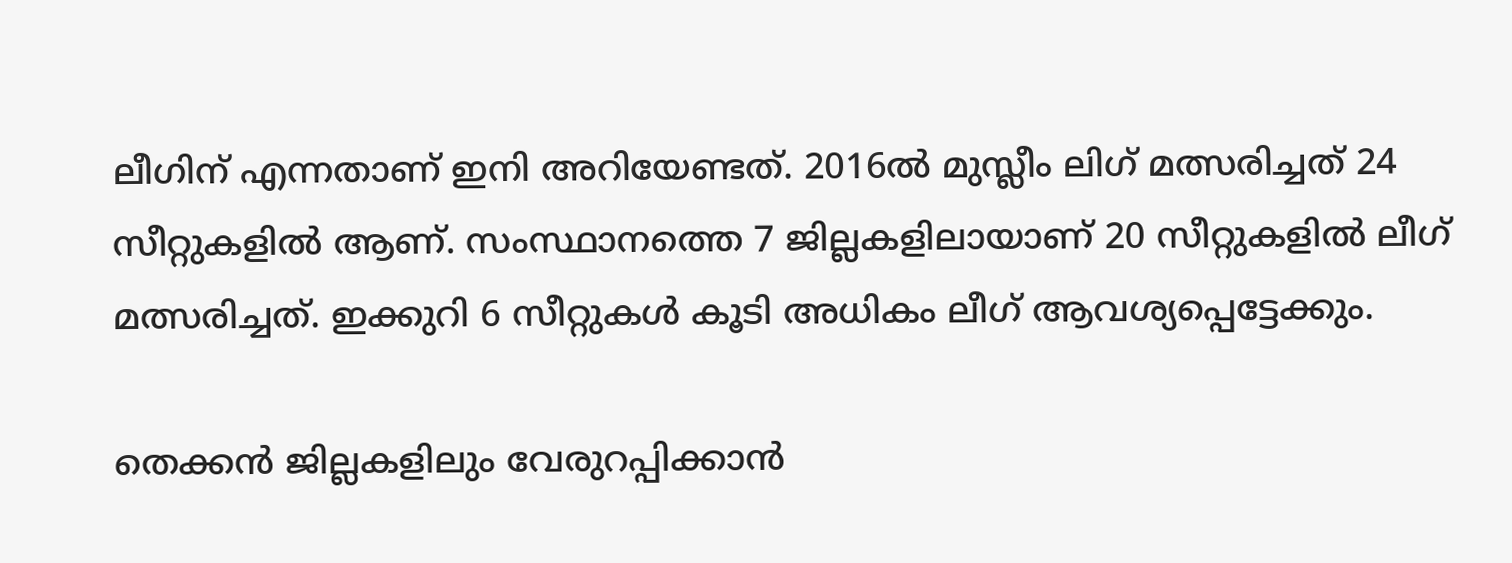ലീഗിന് എന്നതാണ് ഇനി അറിയേണ്ടത്. 2016ല്‍ മുസ്ലീം ലിഗ് മത്സരിച്ചത് 24 സീറ്റുകളില്‍ ആണ്. സംസ്ഥാനത്തെ 7 ജില്ലകളിലായാണ് 20 സീറ്റുകളില്‍ ലീഗ് മത്സരിച്ചത്. ഇക്കുറി 6 സീറ്റുകള്‍ കൂടി അധികം ലീഗ് ആവശ്യപ്പെട്ടേക്കും.

തെക്കന്‍ ജില്ലകളിലും വേരുറപ്പിക്കാൻ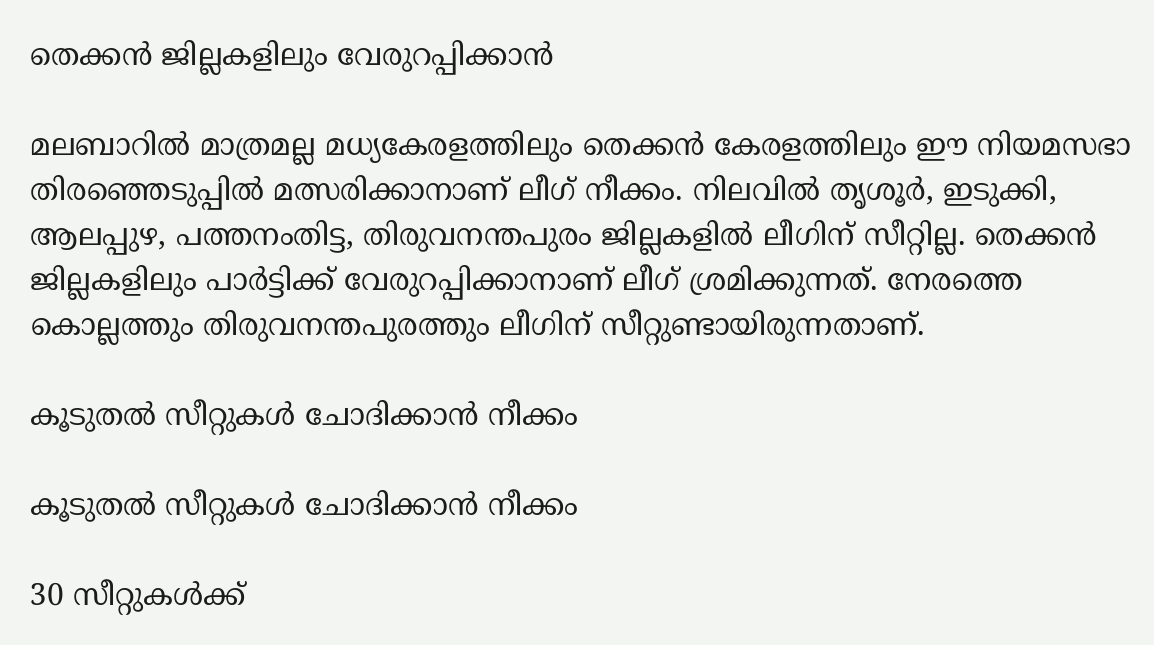തെക്കന്‍ ജില്ലകളിലും വേരുറപ്പിക്കാൻ

മലബാറില്‍ മാത്രമല്ല മധ്യകേരളത്തിലും തെക്കന്‍ കേരളത്തിലും ഈ നിയമസഭാ തിരഞ്ഞെടുപ്പില്‍ മത്സരിക്കാനാണ് ലീഗ് നീക്കം. നിലവില്‍ തൃശൂര്‍, ഇടുക്കി, ആലപ്പുഴ, പത്തനംതിട്ട, തിരുവനന്തപുരം ജില്ലകളില്‍ ലീഗിന് സീറ്റില്ല. തെക്കന്‍ ജില്ലകളിലും പാര്‍ട്ടിക്ക് വേരുറപ്പിക്കാനാണ് ലീഗ് ശ്രമിക്കുന്നത്. നേരത്തെ കൊല്ലത്തും തിരുവനന്തപുരത്തും ലീഗിന് സീറ്റുണ്ടായിരുന്നതാണ്.

കൂടുതല്‍ സീറ്റുകള്‍ ചോദിക്കാൻ നീക്കം

കൂടുതല്‍ സീറ്റുകള്‍ ചോദിക്കാൻ നീക്കം

30 സീറ്റുകള്‍ക്ക്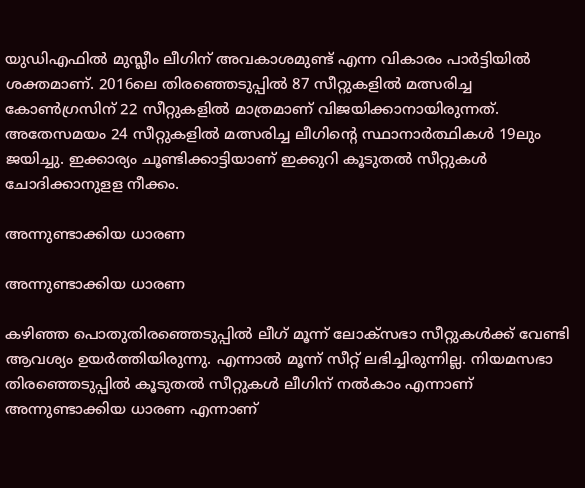യുഡിഎഫില്‍ മുസ്ലീം ലീഗിന് അവകാശമുണ്ട് എന്ന വികാരം പാര്‍ട്ടിയില്‍ ശക്തമാണ്. 2016ലെ തിരഞ്ഞെടുപ്പില്‍ 87 സീറ്റുകളില്‍ മത്സരിച്ച കോണ്‍ഗ്രസിന് 22 സീറ്റുകളില്‍ മാത്രമാണ് വിജയിക്കാനായിരുന്നത്. അതേസമയം 24 സീറ്റുകളില്‍ മത്സരിച്ച ലീഗിന്റെ സ്ഥാനാര്‍ത്ഥികള്‍ 19ലും ജയിച്ചു. ഇക്കാര്യം ചൂണ്ടിക്കാട്ടിയാണ് ഇക്കുറി കൂടുതല്‍ സീറ്റുകള്‍ ചോദിക്കാനുളള നീക്കം.

അന്നുണ്ടാക്കിയ ധാരണ

അന്നുണ്ടാക്കിയ ധാരണ

കഴിഞ്ഞ പൊതുതിരഞ്ഞെടുപ്പില്‍ ലീഗ് മൂന്ന് ലോക്‌സഭാ സീറ്റുകള്‍ക്ക് വേണ്ടി ആവശ്യം ഉയര്‍ത്തിയിരുന്നു. എന്നാല്‍ മൂന്ന് സീറ്റ് ലഭിച്ചിരുന്നില്ല. നിയമസഭാ തിരഞ്ഞെടുപ്പില്‍ കൂടുതല്‍ സീറ്റുകള്‍ ലീഗിന് നല്‍കാം എന്നാണ് അന്നുണ്ടാക്കിയ ധാരണ എന്നാണ്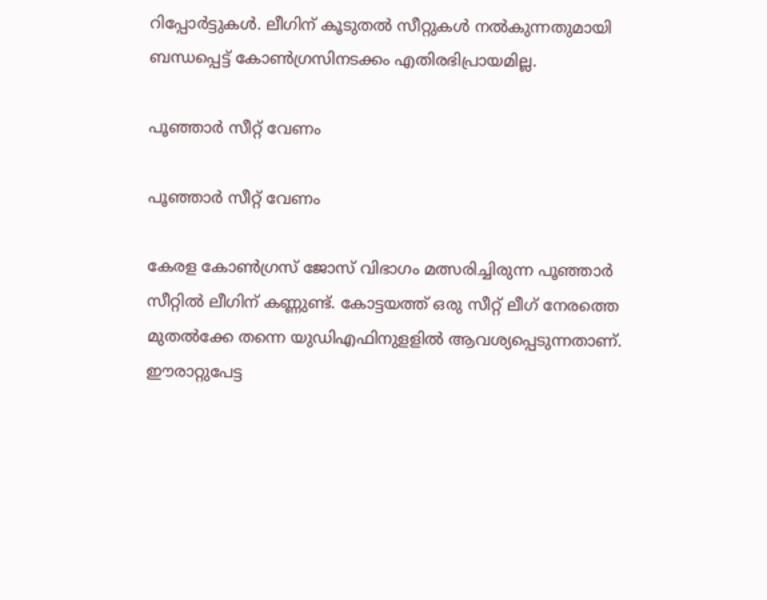റിപ്പോര്‍ട്ടുകള്‍. ലീഗിന് കൂടുതല്‍ സീറ്റുകള്‍ നല്‍കുന്നതുമായി ബന്ധപ്പെട്ട് കോണ്‍ഗ്രസിനടക്കം എതിരഭിപ്രായമില്ല.

പൂഞ്ഞാര്‍ സീറ്റ് വേണം

പൂഞ്ഞാര്‍ സീറ്റ് വേണം

കേരള കോണ്‍ഗ്രസ് ജോസ് വിഭാഗം മത്സരിച്ചിരുന്ന പൂഞ്ഞാര്‍ സീറ്റില്‍ ലീഗിന് കണ്ണുണ്ട്. കോട്ടയത്ത് ഒരു സീറ്റ് ലീഗ് നേരത്തെ മുതല്‍ക്കേ തന്നെ യുഡിഎഫിനുളളില്‍ ആവശ്യപ്പെടുന്നതാണ്. ഈരാറ്റുപേട്ട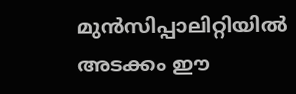മുന്‍സിപ്പാലിറ്റിയില്‍ അടക്കം ഈ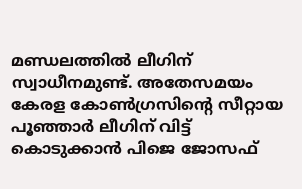മണ്ഡലത്തില്‍ ലീഗിന് സ്വാധീനമുണ്ട്. അതേസമയം കേരള കോണ്‍ഗ്രസിന്റെ സീറ്റായ പൂഞ്ഞാര്‍ ലീഗിന് വിട്ട് കൊടുക്കാന്‍ പിജെ ജോസഫ്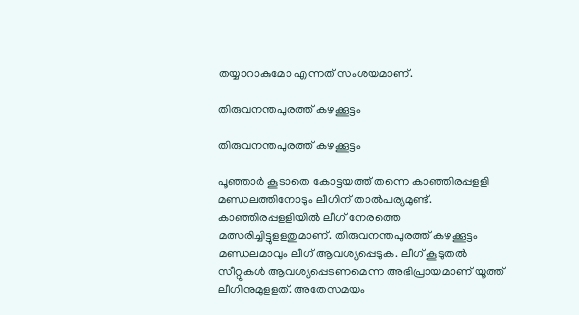തയ്യാറാകുമോ എന്നത് സംശയമാണ്.

തിരുവനന്തപുരത്ത് കഴക്കൂട്ടം

തിരുവനന്തപുരത്ത് കഴക്കൂട്ടം

പൂഞ്ഞാര്‍ കൂടാതെ കോട്ടയത്ത് തന്നെ കാഞ്ഞിരപ്പളളി മണ്ഡലത്തിനോടും ലീഗിന് താല്‍പര്യമുണ്ട്. കാഞ്ഞിരപ്പളളിയില്‍ ലീഗ് നേരത്തെ മത്സരിച്ചിട്ടുളളതുമാണ്. തിരുവനന്തപുരത്ത് കഴക്കൂട്ടം മണ്ഡലമാവും ലീഗ് ആവശ്യപ്പെടുക. ലീഗ് കൂടുതല്‍ സീറ്റുകള്‍ ആവശ്യപ്പെടണമെന്ന അഭിപ്രായമാണ് യൂത്ത് ലീഗിനുമുളളത്. അതേസമയം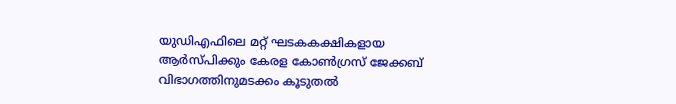യുഡിഎഫിലെ മറ്റ് ഘടകകക്ഷികളായ ആര്‍സ്പിക്കും കേരള കോണ്‍ഗ്രസ് ജേക്കബ് വിഭാഗത്തിനുമടക്കം കൂടുതല്‍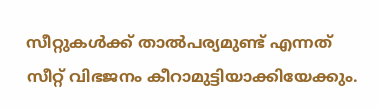സീറ്റുകള്‍ക്ക് താല്‍പര്യമുണ്ട് എന്നത് സീറ്റ് വിഭജനം കീറാമുട്ടിയാക്കിയേക്കും.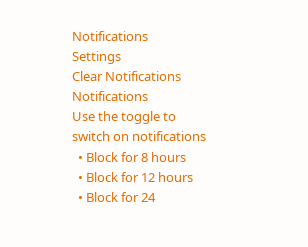Notifications
Settings
Clear Notifications
Notifications
Use the toggle to switch on notifications
  • Block for 8 hours
  • Block for 12 hours
  • Block for 24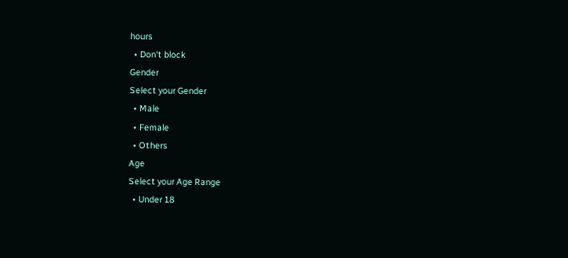hours
  • Don't block
Gender
Select your Gender
  • Male
  • Female
  • Others
Age
Select your Age Range
  • Under 18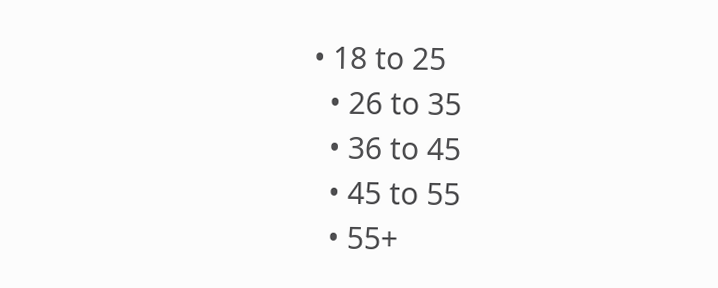• 18 to 25
  • 26 to 35
  • 36 to 45
  • 45 to 55
  • 55+